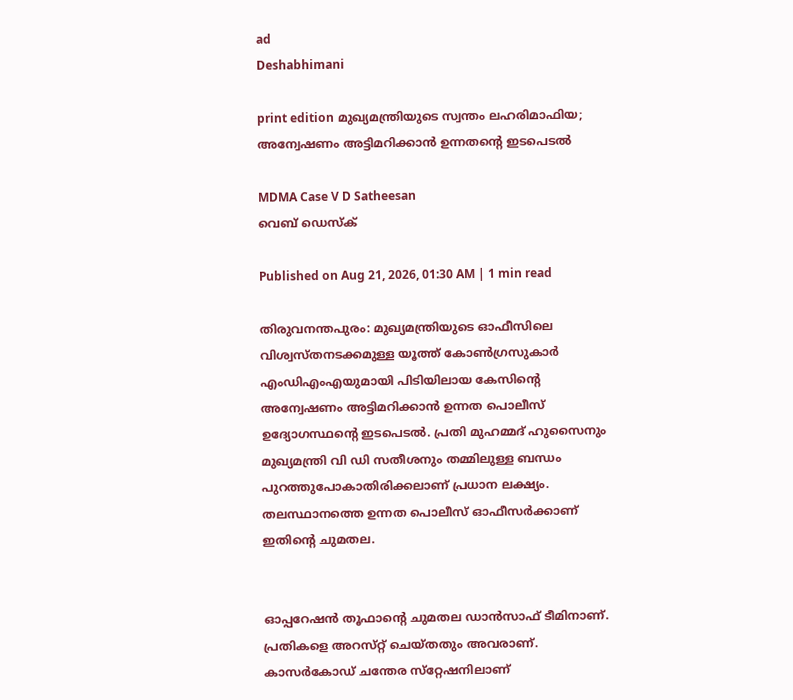ad
Deshabhimani

print edition മുഖ്യമന്ത്രിയുടെ സ്വന്തം ലഹരിമാഫിയ; അന്വേഷണം അട്ടിമറിക്കാൻ ഉന്നതന്റെ ഇടപെടൽ

MDMA Case V D Satheesan
വെബ് ഡെസ്ക്

Published on Aug 21, 2026, 01:30 AM | 1 min read

തിരുവനന്തപുരം: മുഖ്യമന്ത്രിയുടെ ഓഫീസിലെ വിശ്വസ്തനടക്കമുള്ള യൂത്ത്‌ കോൺഗ്രസുകാർ എംഡിഎംഎയുമായി പിടിയിലായ കേസിന്റെ അന്വേഷണം അട്ടിമറിക്കാൻ ഉന്നത പൊലീസ്‌ ഉദ്യോഗസ്ഥന്റെ ഇടപെടൽ. പ്രതി മുഹമ്മദ്‌ ഹുസൈനും മുഖ്യമന്ത്രി വി ഡി സതീശനും തമ്മിലുള്ള ബന്ധം പുറത്തുപോകാതിരിക്കലാണ്‌ പ്രധാന ലക്ഷ്യം. തലസ്ഥാനത്തെ ഉന്നത പൊലീസ്‌ ഓഫീസർക്കാണ്‌ ഇതിന്റെ ചുമതല.


ഓപ്പറേഷൻ തൂഫാന്റെ ചുമതല ഡാൻസാഫ്‌ ടീമിനാണ്‌. പ്രതികളെ അറസ്‌റ്റ്‌ ചെയ്‌തതും അവരാണ്‌. കാസർകോഡ്‌ ചന്തേര സ്‌റ്റേഷനിലാണ്‌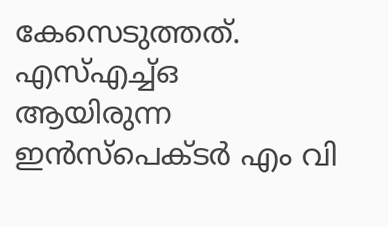കേസെടുത്തത്‌. എസ്‌എച്ച്‌ഒ ആയിരുന്ന ഇൻസ്‌പെക്ടർ എം വി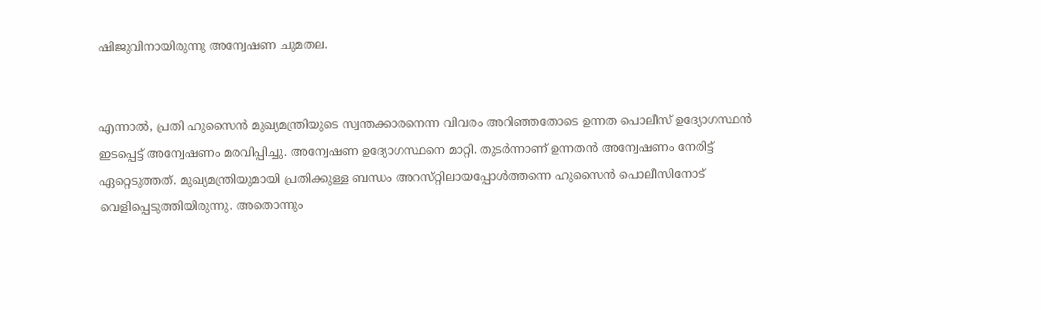ഷിജുവിനായിരുന്നു അന്വേഷണ ചുമതല.


എന്നാൽ, പ്രതി ഹുസൈൻ മുഖ്യമന്ത്രിയുടെ സ്വന്തക്കാരനെന്ന വിവരം അറിഞ്ഞതോടെ ഉന്നത പൊലീസ്‌ ഉദ്യോഗസ്ഥൻ ഇടപ്പെട്ട്‌ അന്വേഷണം മരവിപ്പിച്ചു. അന്വേഷണ ഉദ്യോഗസ്ഥനെ മാറ്റി. തുടർന്നാണ്‌ ഉന്നതൻ അന്വേഷണം നേരിട്ട്‌ ഏറ്റെടുത്തത്‌. മുഖ്യമന്ത്രിയുമായി പ്രതിക്കുള്ള ബന്ധം അറസ്‌റ്റിലായപ്പോൾത്തന്നെ ഹുസൈൻ പൊലീസിനോട്‌ വെളിപ്പെടുത്തിയിരുന്നു. അതൊന്നും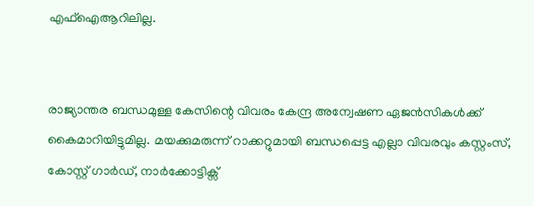എഫ്‌ഐആറിലില്ല.


രാജ്യാന്തര ബന്ധമുള്ള കേസിന്റെ വിവരം കേന്ദ്ര അന്വേഷണ ഏജൻസികൾക്ക്‌ കൈമാറിയിട്ടുമില്ല. മയക്കുമരുന്ന്‌ റാക്കറ്റുമായി ബന്ധപ്പെട്ട എല്ലാ വിവരവും കസ്റ്റംസ്, കോസ്റ്റ് ഗാർഡ്, നാർക്കോട്ടിക്സ്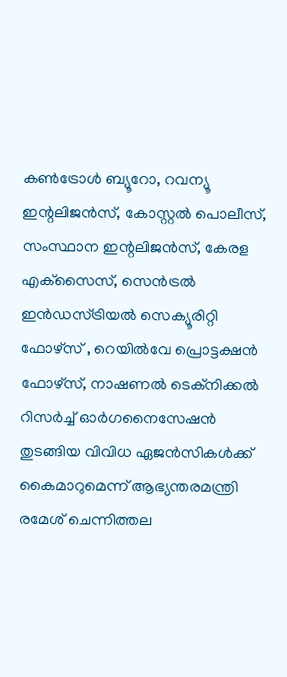കൺട്രോൾ ബ്യൂറോ, റവന്യൂ ഇന്റലിജൻസ്, കോസ്റ്റൽ പൊലീസ്, സംസ്ഥാന ഇന്റലിജൻസ്, കേരള എക്‌സൈസ്, സെൻട്രൽ ഇൻഡസ്ട്രിയൽ സെക്യൂരിറ്റി ഫോഴ്‌സ് , റെയിൽവേ പ്രൊട്ടക്ഷൻ ഫോഴ്‌സ്, നാഷണൽ ടെക്നിക്കൽ റിസർച്ച് ഓർഗനൈസേഷൻ തുടങ്ങിയ വിവിധ ഏജൻസികൾക്ക്‌ കൈമാറുമെന്ന്‌ ആഭ്യന്തരമന്ത്രി രമേശ് ചെന്നിത്തല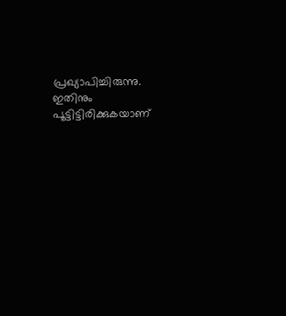പ്രഖ്യാപിച്ചിരുന്നു. ഇതിനും പൂട്ടിട്ടിരിക്കുകയാണ്‌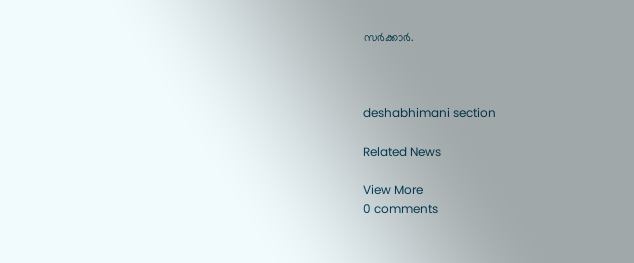സർക്കാർ.



deshabhimani section

Related News

View More
0 comments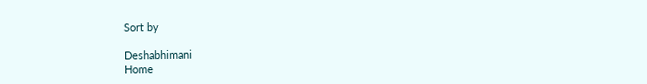Sort by

Deshabhimani
Home